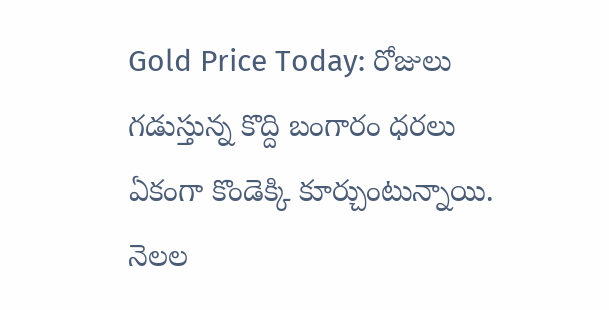Gold Price Today: రోజులు గడుస్తున్న కొద్ది బంగారం ధరలు ఏకంగా కొండెక్కి కూర్చుంటున్నాయి. నెలల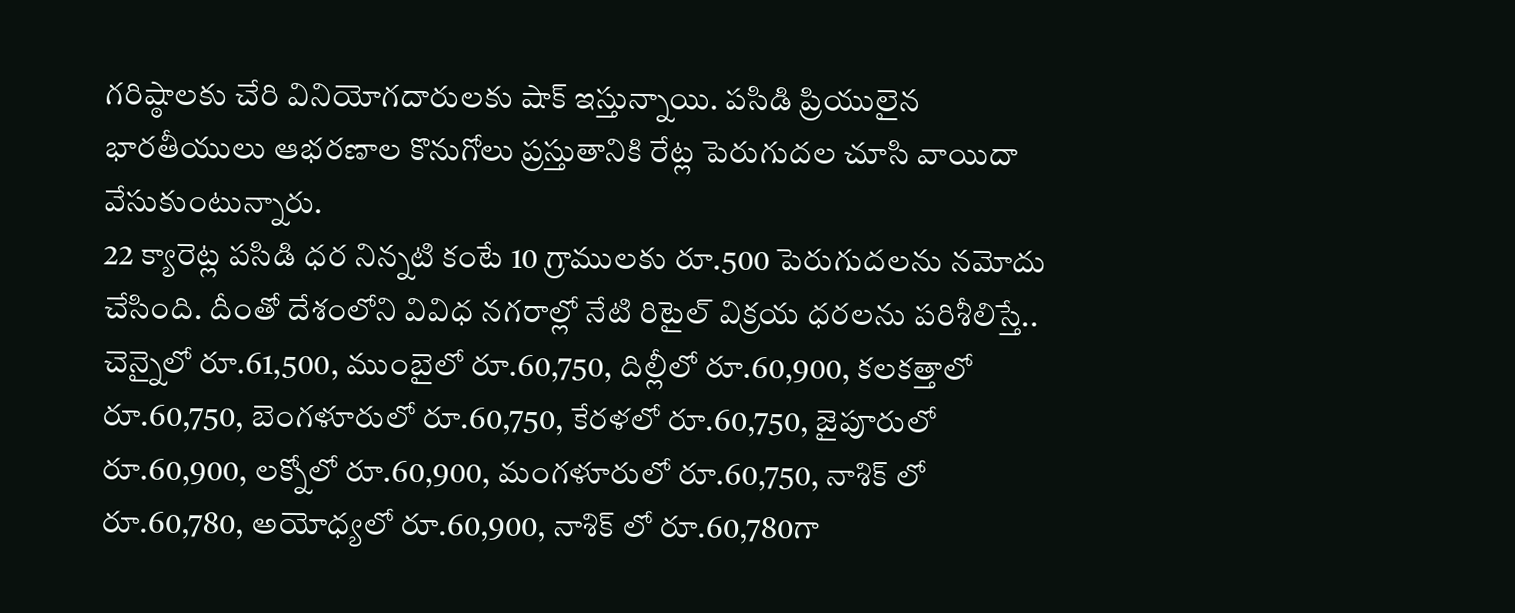గరిష్ఠాలకు చేరి వినియోగదారులకు షాక్ ఇస్తున్నాయి. పసిడి ప్రియులైన భారతీయులు ఆభరణాల కొనుగోలు ప్రస్తుతానికి రేట్ల పెరుగుదల చూసి వాయిదా వేసుకుంటున్నారు.
22 క్యారెట్ల పసిడి ధర నిన్నటి కంటే 10 గ్రాములకు రూ.500 పెరుగుదలను నమోదు చేసింది. దీంతో దేశంలోని వివిధ నగరాల్లో నేటి రిటైల్ విక్రయ ధరలను పరిశీలిస్తే.. చెన్నైలో రూ.61,500, ముంబైలో రూ.60,750, దిల్లీలో రూ.60,900, కలకత్తాలో రూ.60,750, బెంగళూరులో రూ.60,750, కేరళలో రూ.60,750, జైపూరులో రూ.60,900, లక్నోలో రూ.60,900, మంగళూరులో రూ.60,750, నాశిక్ లో రూ.60,780, అయోధ్యలో రూ.60,900, నాశిక్ లో రూ.60,780గా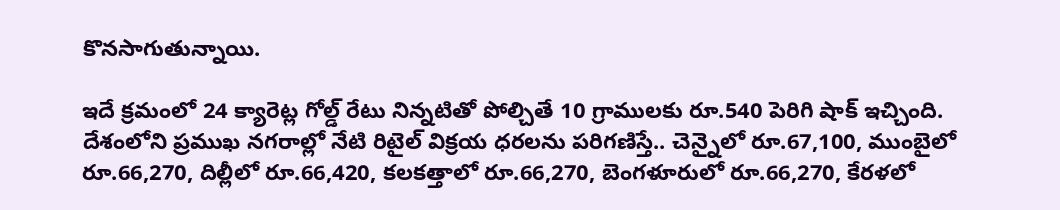కొనసాగుతున్నాయి.

ఇదే క్రమంలో 24 క్యారెట్ల గోల్డ్ రేటు నిన్నటితో పోల్చితే 10 గ్రాములకు రూ.540 పెరిగి షాక్ ఇచ్చింది. దేశంలోని ప్రముఖ నగరాల్లో నేటి రిటైల్ విక్రయ ధరలను పరిగణిస్తే.. చెన్నైలో రూ.67,100, ముంబైలో రూ.66,270, దిల్లీలో రూ.66,420, కలకత్తాలో రూ.66,270, బెంగళూరులో రూ.66,270, కేరళలో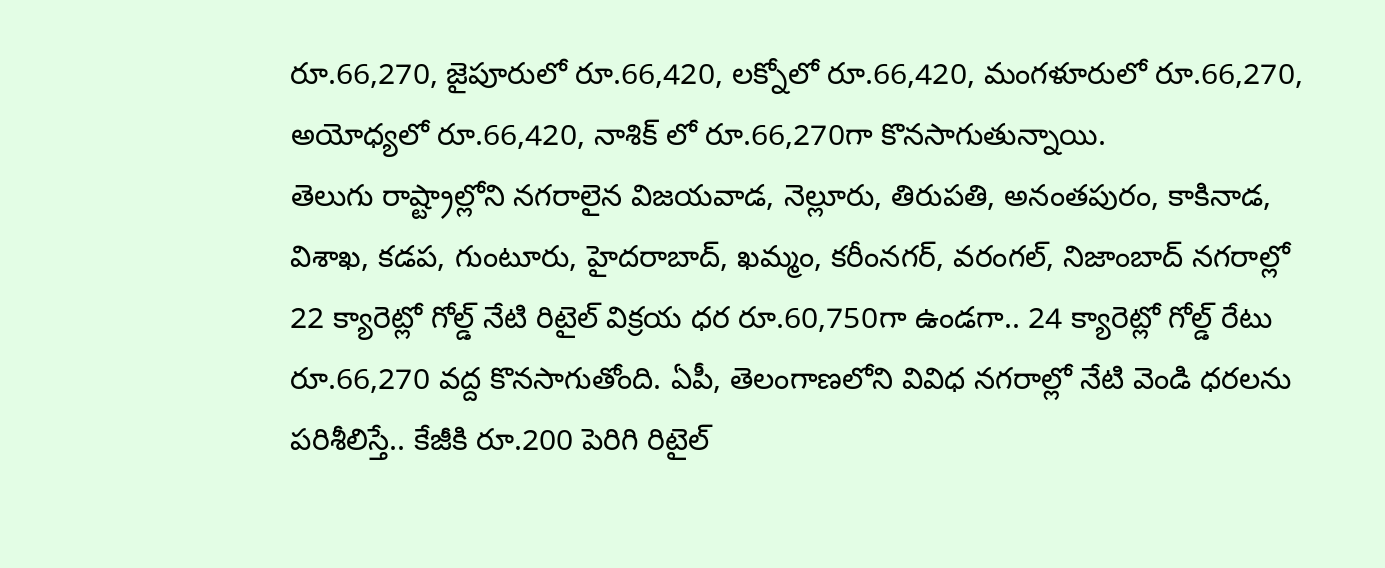రూ.66,270, జైపూరులో రూ.66,420, లక్నోలో రూ.66,420, మంగళూరులో రూ.66,270, అయోధ్యలో రూ.66,420, నాశిక్ లో రూ.66,270గా కొనసాగుతున్నాయి.
తెలుగు రాష్ట్రాల్లోని నగరాలైన విజయవాడ, నెల్లూరు, తిరుపతి, అనంతపురం, కాకినాడ, విశాఖ, కడప, గుంటూరు, హైదరాబాద్, ఖమ్మం, కరీంనగర్, వరంగల్, నిజాంబాద్ నగరాల్లో 22 క్యారెట్లో గోల్డ్ నేటి రిటైల్ విక్రయ ధర రూ.60,750గా ఉండగా.. 24 క్యారెట్లో గోల్డ్ రేటు రూ.66,270 వద్ద కొనసాగుతోంది. ఏపీ, తెలంగాణలోని వివిధ నగరాల్లో నేటి వెండి ధరలను పరిశీలిస్తే.. కేజీకి రూ.200 పెరిగి రిటైల్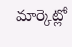మార్కెట్లో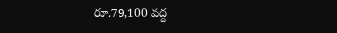రూ.79,100 వద్ద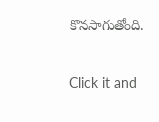కొనసాగుతోంది.


Click it and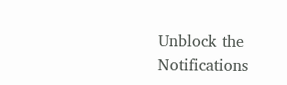Unblock the Notifications